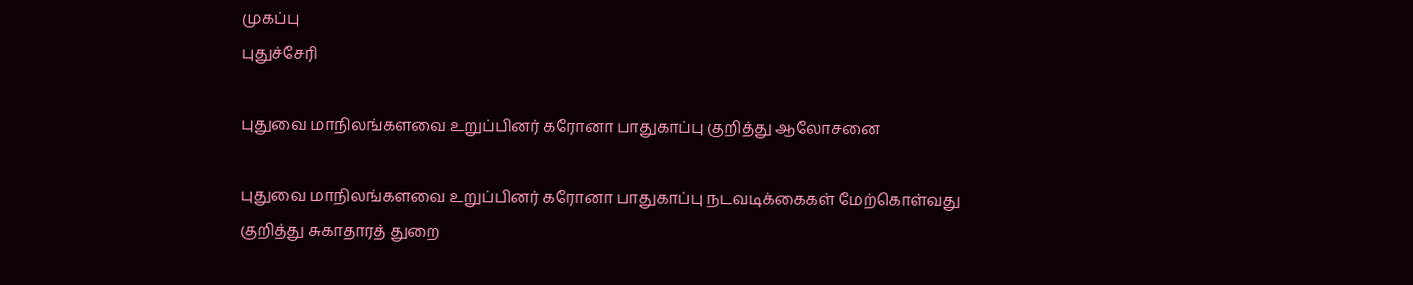முகப்பு
புதுச்சேரி

புதுவை மாநிலங்களவை உறுப்பினர் கரோனா பாதுகாப்பு குறித்து ஆலோசனை

புதுவை மாநிலங்களவை உறுப்பினர் கரோனா பாதுகாப்பு நடவடிக்கைகள் மேற்கொள்வது குறித்து சுகாதாரத் துறை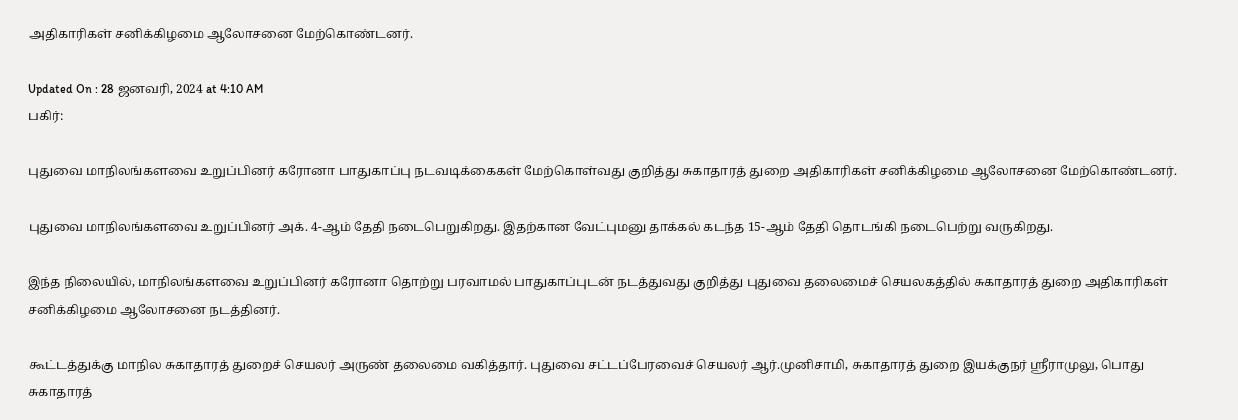அதிகாரிகள் சனிக்கிழமை ஆலோசனை மேற்கொண்டனர்.

Updated On : 28 ஜனவரி, 2024 at 4:10 AM
பகிர்:

புதுவை மாநிலங்களவை உறுப்பினர் கரோனா பாதுகாப்பு நடவடிக்கைகள் மேற்கொள்வது குறித்து சுகாதாரத் துறை அதிகாரிகள் சனிக்கிழமை ஆலோசனை மேற்கொண்டனர்.

புதுவை மாநிலங்களவை உறுப்பினர் அக். 4-ஆம் தேதி நடைபெறுகிறது. இதற்கான வேட்புமனு தாக்கல் கடந்த 15-ஆம் தேதி தொடங்கி நடைபெற்று வருகிறது.

இந்த நிலையில், மாநிலங்களவை உறுப்பினர் கரோனா தொற்று பரவாமல் பாதுகாப்புடன் நடத்துவது குறித்து புதுவை தலைமைச் செயலகத்தில் சுகாதாரத் துறை அதிகாரிகள் சனிக்கிழமை ஆலோசனை நடத்தினர்.

கூட்டத்துக்கு மாநில சுகாதாரத் துறைச் செயலர் அருண் தலைமை வகித்தார். புதுவை சட்டப்பேரவைச் செயலர் ஆர்.முனிசாமி, சுகாதாரத் துறை இயக்குநர் ஸ்ரீராமுலு, பொது சுகாதாரத்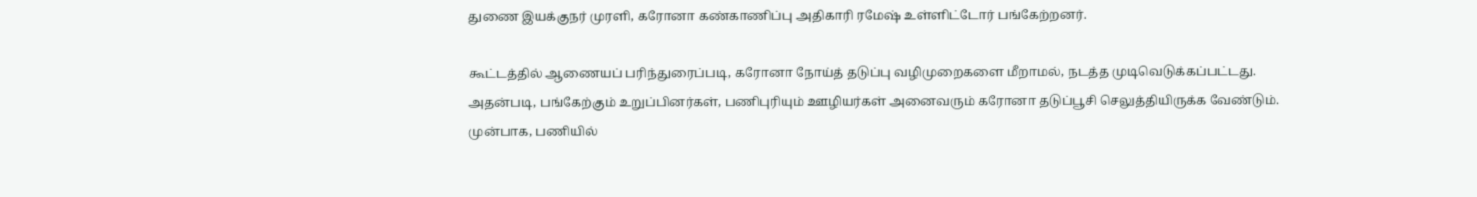துணை இயக்குநர் முரளி, கரோனா கண்காணிப்பு அதிகாரி ரமேஷ் உள்ளிட்டோர் பங்கேற்றனர்.

கூட்டத்தில் ஆணையப் பரிந்துரைப்படி, கரோனா நோய்த் தடுப்பு வழிமுறைகளை மீறாமல், நடத்த முடிவெடுக்கப்பட்டது. அதன்படி, பங்கேற்கும் உறுப்பினர்கள், பணிபுரியும் ஊழியர்கள் அனைவரும் கரோனா தடுப்பூசி செலுத்தியிருக்க வேண்டும். முன்பாக, பணியில்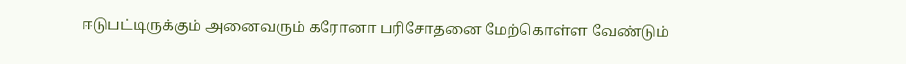ஈடுபட்டிருக்கும் அனைவரும் கரோனா பரிசோதனை மேற்கொள்ள வேண்டும்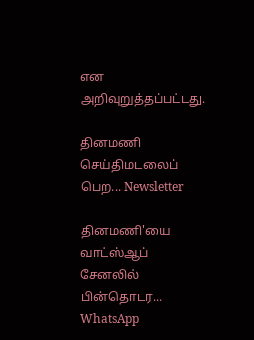என அறிவுறுத்தப்பட்டது.

தினமணி செய்திமடலைப் பெற... Newsletter

தினமணி'யை வாட்ஸ்ஆப் சேனலில் பின்தொடர... WhatsApp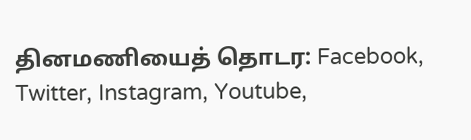தினமணியைத் தொடர: Facebook, Twitter, Instagram, Youtube,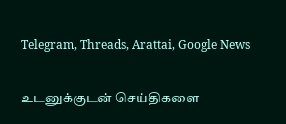Telegram, Threads, Arattai, Google News

உடனுக்குடன் செய்திகளை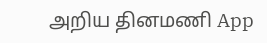அறிய தினமணி App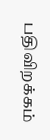பதிவிறக்கம்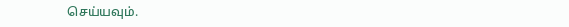செய்யவும்.